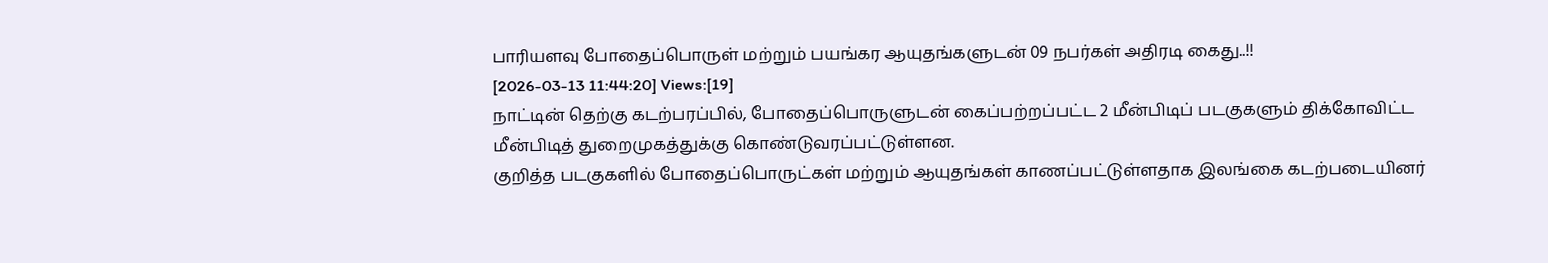பாரியளவு போதைப்பொருள் மற்றும் பயங்கர ஆயுதங்களுடன் 09 நபர்கள் அதிரடி கைது..!!
[2026-03-13 11:44:20] Views:[19]
நாட்டின் தெற்கு கடற்பரப்பில், போதைப்பொருளுடன் கைப்பற்றப்பட்ட 2 மீன்பிடிப் படகுகளும் திக்கோவிட்ட மீன்பிடித் துறைமுகத்துக்கு கொண்டுவரப்பட்டுள்ளன.
குறித்த படகுகளில் போதைப்பொருட்கள் மற்றும் ஆயுதங்கள் காணப்பட்டுள்ளதாக இலங்கை கடற்படையினர்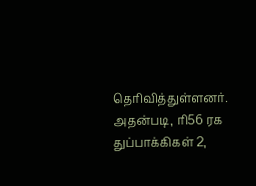தெரிவித்துள்ளனர்.
அதன்படி, ரி56 ரக துப்பாக்கிகள் 2,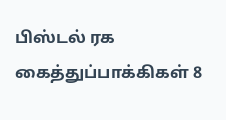பிஸ்டல் ரக கைத்துப்பாக்கிகள் 8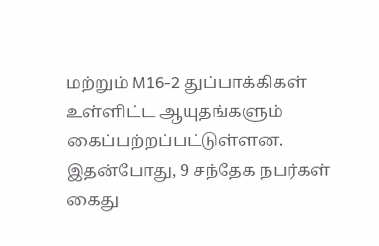மற்றும் M16-2 துப்பாக்கிகள் உள்ளிட்ட ஆயுதங்களும் கைப்பற்றப்பட்டுள்ளன. இதன்போது, 9 சந்தேக நபர்கள் கைது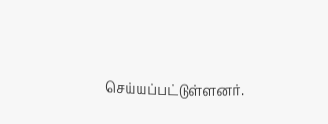செய்யப்பட்டுள்ளனர்.